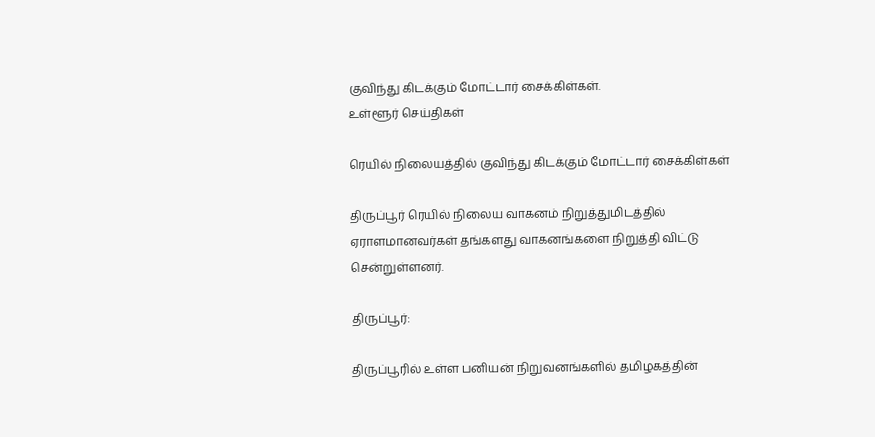குவிந்து கிடக்கும் மோட்டார் சைக்கிள்கள்.
உள்ளூர் செய்திகள்

ரெயில் நிலையத்தில் குவிந்து கிடக்கும் மோட்டார் சைக்கிள்கள்

திருப்பூர் ரெயில் நிலைய வாகனம் நிறுத்துமிடத்தில் ஏராளமானவர்கள் தங்களது வாகனங்களை நிறுத்தி விட்டு சென்றுள்ளனர்.

திருப்பூர்:

திருப்பூரில் உள்ள பனியன் நிறுவனங்களில் தமிழகத்தின்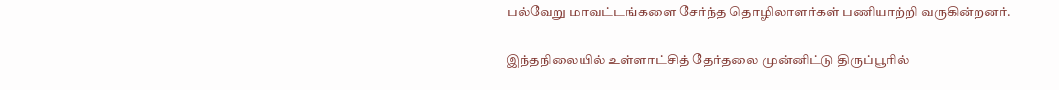பல்வேறு மாவட்டங்களை சேர்ந்த தொழிலாளர்கள் பணியாற்றி வருகின்றனர்.

இந்தநிலையில் உள்ளாட்சித் தேர்தலை முன்னிட்டு திருப்பூரில்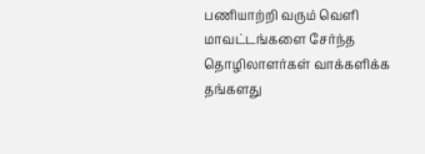பணியாற்றி வரும் வெளி மாவட்டங்களை சேர்ந்த தொழிலாளர்கள் வாக்களிக்க தங்களது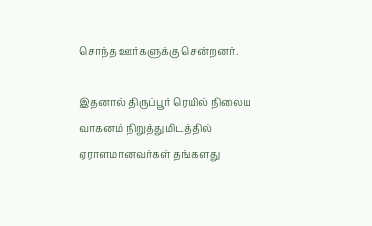சொந்த ஊர்களுக்கு சென்றனர்.

இதனால் திருப்பூர் ரெயில் நிலைய வாகனம் நிறுத்துமிடத்தில் ஏராளமானவர்கள் தங்களது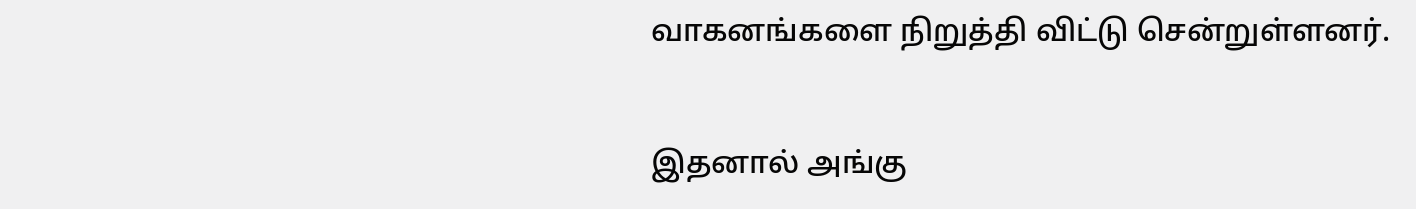வாகனங்களை நிறுத்தி விட்டு சென்றுள்ளனர்.

இதனால் அங்கு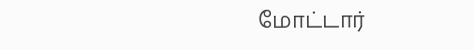மோட்டார்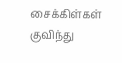சைக்கிள்கள் குவிந்து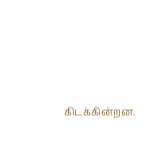கிடக்கின்றன.